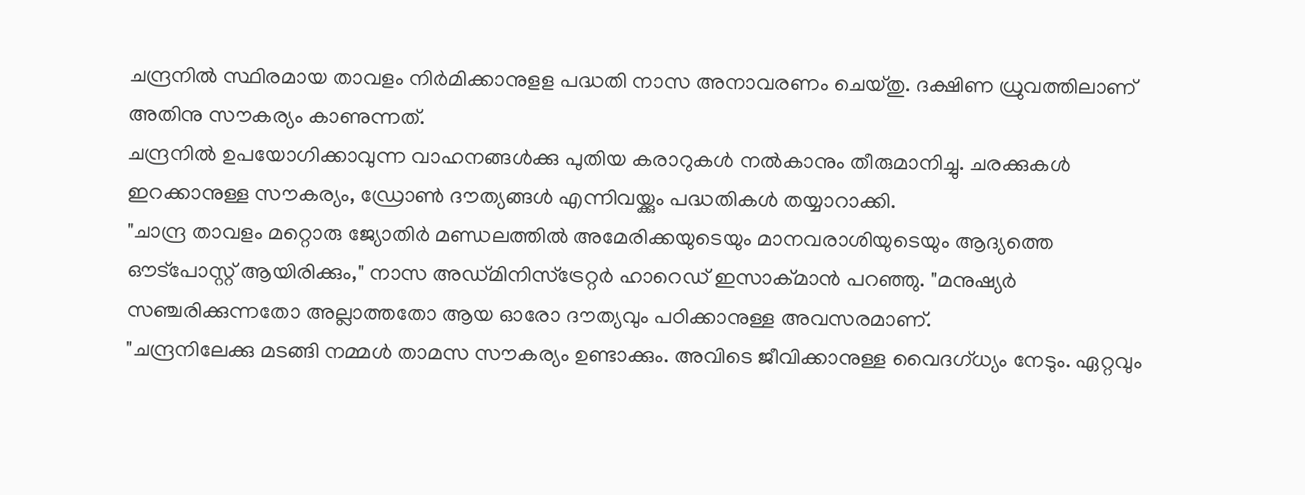ചന്ദ്രനിൽ സ്ഥിരമായ താവളം നിർമിക്കാനുളള പദ്ധതി നാസ അനാവരണം ചെയ്തു. ദക്ഷിണ ധ്രുവത്തിലാണ് അതിനു സൗകര്യം കാണുന്നത്.
ചന്ദ്രനിൽ ഉപയോഗിക്കാവുന്ന വാഹനങ്ങൾക്കു പുതിയ കരാറുകൾ നൽകാനും തീരുമാനിച്ചു. ചരക്കുകൾ ഇറക്കാനുള്ള സൗകര്യം, ഡ്രോൺ ദൗത്യങ്ങൾ എന്നിവയ്ക്കും പദ്ധതികൾ തയ്യാറാക്കി.
"ചാന്ദ്ര താവളം മറ്റൊരു ജ്യോതിർ മണ്ഡലത്തിൽ അമേരിക്കയുടെയും മാനവരാശിയുടെയും ആദ്യത്തെ ഔട്പോസ്റ്റ് ആയിരിക്കും," നാസ അഡ്മിനിസ്ട്രേറ്റർ ഹാറെഡ് ഇസാക്മാൻ പറഞ്ഞു. "മനുഷ്യർ സഞ്ചരിക്കുന്നതോ അല്ലാത്തതോ ആയ ഓരോ ദൗത്യവും പഠിക്കാനുള്ള അവസരമാണ്.
"ചന്ദ്രനിലേക്കു മടങ്ങി നമ്മൾ താമസ സൗകര്യം ഉണ്ടാക്കും. അവിടെ ജീവിക്കാനുള്ള വൈദഗ്ധ്യം നേടും. ഏറ്റവും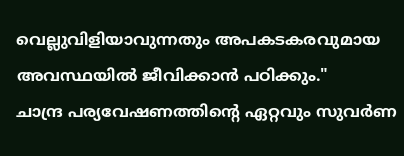വെല്ലുവിളിയാവുന്നതും അപകടകരവുമായ അവസ്ഥയിൽ ജീവിക്കാൻ പഠിക്കും."
ചാന്ദ്ര പര്യവേഷണത്തിന്റെ ഏറ്റവും സുവർണ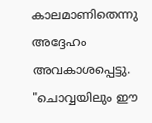കാലമാണിതെന്നു അദ്ദേഹം അവകാശപ്പെട്ടു. "ചൊവ്വയിലും ഈ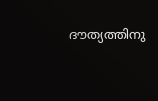ദൗത്യത്തിനു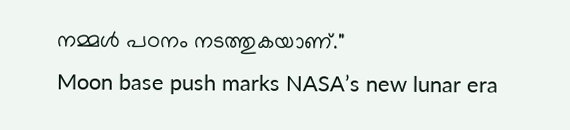നമ്മൾ പഠനം നടത്തുകയാണ്."
Moon base push marks NASA’s new lunar era